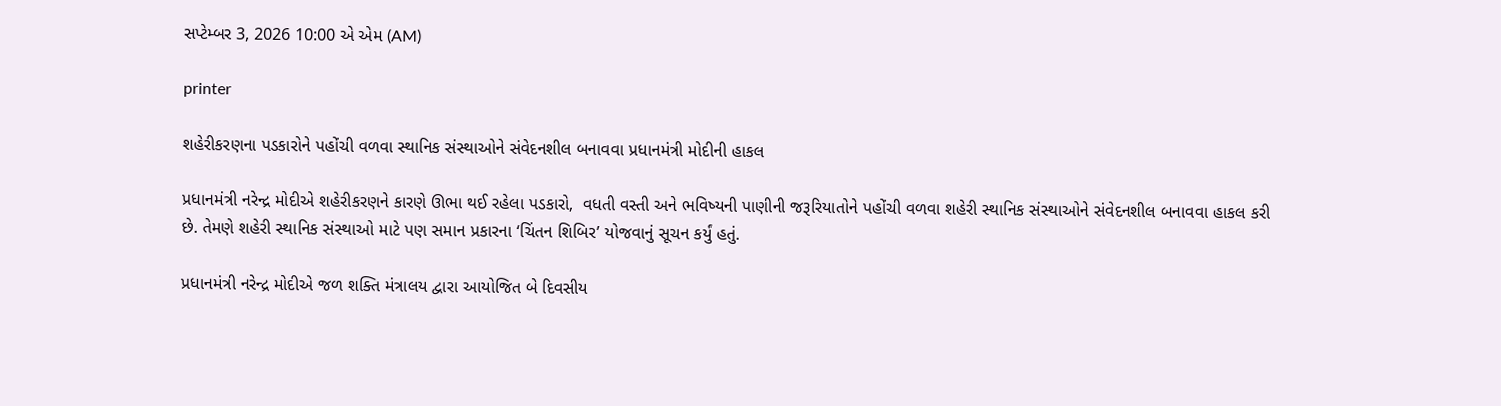સપ્ટેમ્બર 3, 2026 10:00 એ એમ (AM)

printer

શહેરીકરણના પડકારોને પહોંચી વળવા સ્થાનિક સંસ્થાઓને સંવેદનશીલ બનાવવા પ્રધાનમંત્રી મોદીની હાકલ

પ્રધાનમંત્રી નરેન્દ્ર મોદીએ શહેરીકરણને કારણે ઊભા થઈ રહેલા પડકારો,  વધતી વસ્તી અને ભવિષ્યની પાણીની જરૂરિયાતોને પહોંચી વળવા શહેરી સ્થાનિક સંસ્થાઓને સંવેદનશીલ બનાવવા હાકલ કરી છે. તેમણે શહેરી સ્થાનિક સંસ્થાઓ માટે પણ સમાન પ્રકારના ‘ચિંતન શિબિર’ યોજવાનું સૂચન કર્યું હતું.

પ્રધાનમંત્રી નરેન્દ્ર મોદીએ જળ શક્તિ મંત્રાલય દ્વારા આયોજિત બે દિવસીય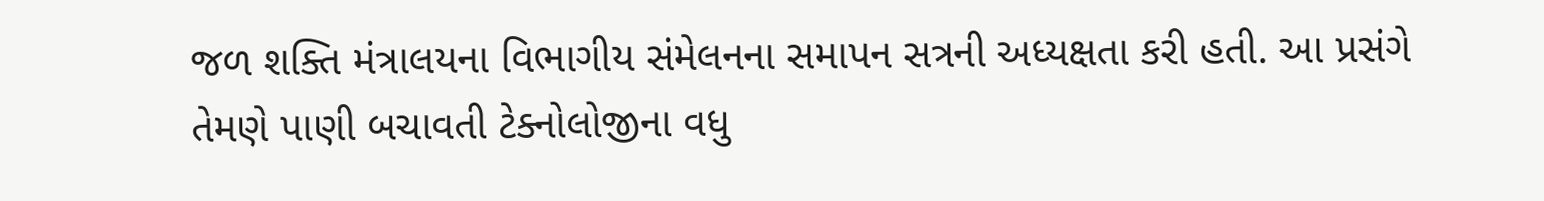જળ શક્તિ મંત્રાલયના વિભાગીય સંમેલનના સમાપન સત્રની અધ્યક્ષતા કરી હતી. આ પ્રસંગે તેમણે પાણી બચાવતી ટેક્નોલોજીના વધુ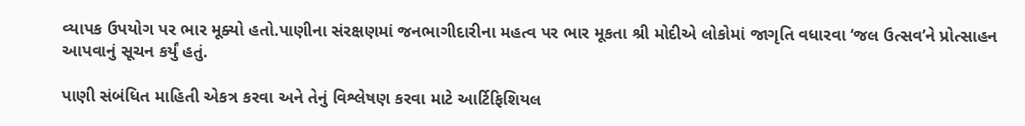વ્યાપક ઉપયોગ પર ભાર મૂક્યો હતો.પાણીના સંરક્ષણમાં જનભાગીદારીના મહત્વ પર ભાર મૂકતા શ્રી મોદીએ લોકોમાં જાગૃતિ વધારવા ‘જલ ઉત્સવ’ને પ્રોત્સાહન આપવાનું સૂચન કર્યું હતું.

પાણી સંબંધિત માહિતી એકત્ર કરવા અને તેનું વિશ્લેષણ કરવા માટે આર્ટિફિશિયલ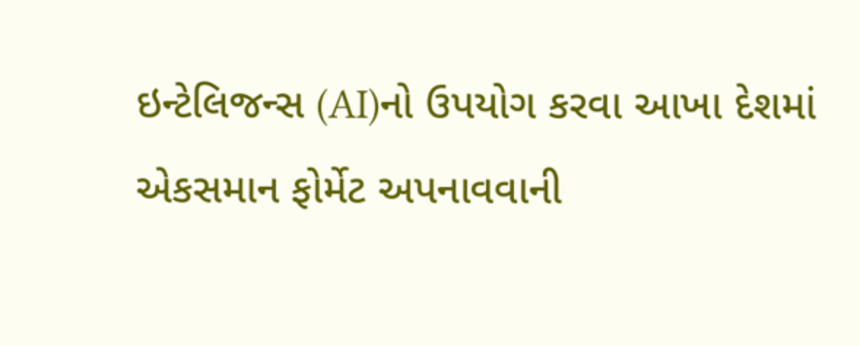ઇન્ટેલિજન્સ (AI)નો ઉપયોગ કરવા આખા દેશમાં એકસમાન ફોર્મેટ અપનાવવાની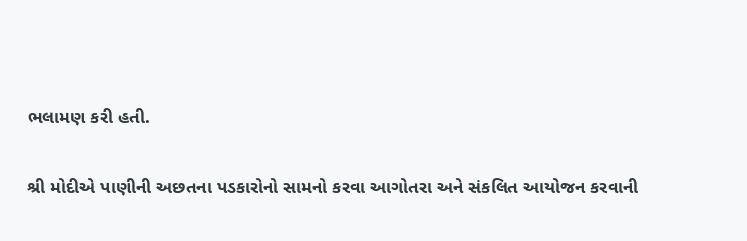ભલામણ કરી હતી.

શ્રી મોદીએ પાણીની અછતના પડકારોનો સામનો કરવા આગોતરા અને સંકલિત આયોજન કરવાની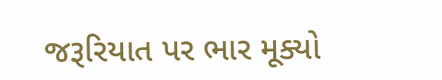જરૂરિયાત પર ભાર મૂક્યો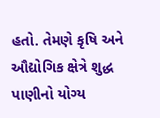હતો. તેમણે કૃષિ અને ઔદ્યોગિક ક્ષેત્રે શુદ્ધ પાણીનો યોગ્ય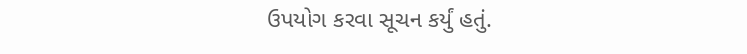ઉપયોગ કરવા સૂચન કર્યું હતું.